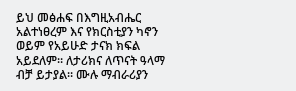ይህ መፅሐፍ በእግዚአብሔር አልተነፀረም እና የክርስቲያን ካኖን ወይም የአይሁድ ታናክ ክፍል አይደለም። ለታሪክና ለጥናት ዓላማ ብቻ ይታያል። ሙሉ ማብራሪያን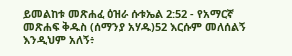ይመልከቱ መጽሐፈ ዕዝራ ሱቱኤል 2:52 - የአማርኛ መጽሐፍ ቅዱስ (ሰማንያ አሃዱ)52 እርሱም መለሰልኝ እንዲህም አለኝ፥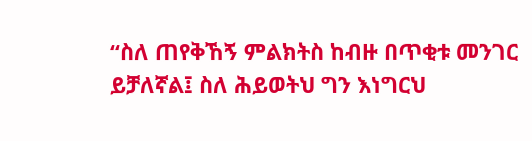“ስለ ጠየቅኸኝ ምልክትስ ከብዙ በጥቂቱ መንገር ይቻለኛል፤ ስለ ሕይወትህ ግን እነግርህ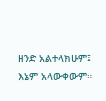ዘንድ አልተላክሁም፤ እኔም አላውቀውም።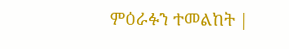ምዕራፉን ተመልከት |